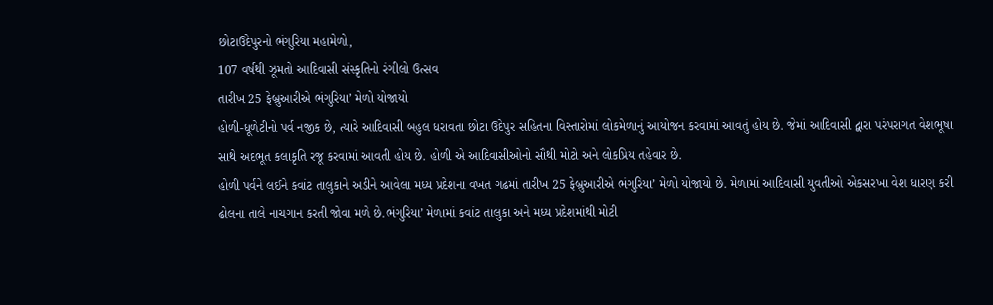છોટાઉદેપુરનો ભંગુરિયા મહામેળો,
107 વર્ષથી ઝૂમતો આદિવાસી સંસ્કૃતિનો રંગીલો ઉત્સવ
તારીખ 25 ફેબ્રુઆરીએ ભંગુરિયા’ મેળો યોજાયો
હોળી-ધૂળેટીનો પર્વ નજીક છે, ત્યારે આદિવાસી બહુલ ધરાવતા છોટા ઉદેપુર સહિતના વિસ્તારોમાં લોકમેળાનું આયોજન કરવામાં આવતું હોય છે. જેમાં આદિવાસી દ્વારા પરંપરાગત વેશભૂષા સાથે અદભૂત કલાકૃતિ રજૂ કરવામાં આવતી હોય છે. હોળી એ આદિવાસીઓનો સૌથી મોટો અને લોકપ્રિય તહેવાર છે.
હોળી પર્વને લઈને કવાંટ તાલુકાને અડીને આવેલા મધ્ય પ્રદેશના વખત ગઢમાં તારીખ 25 ફેબ્રુઆરીએ ભંગુરિયા’ મેળો યોજાયો છે. મેળામાં આદિવાસી યુવતીઓ એકસરખા વેશ ધારણ કરી ઢોલના તાલે નાચગાન કરતી જોવા મળે છે.ભંગુરિયા’ મેળામાં કવાંટ તાલુકા અને મધ્ય પ્રદેશમાંથી મોટી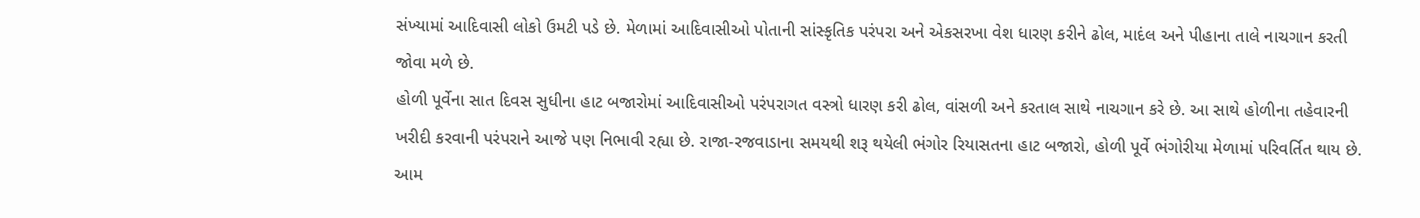સંખ્યામાં આદિવાસી લોકો ઉમટી પડે છે. મેળામાં આદિવાસીઓ પોતાની સાંસ્કૃતિક પરંપરા અને એકસરખા વેશ ધારણ કરીને ઢોલ, માદંલ અને પીહાના તાલે નાચગાન કરતી જોવા મળે છે.
હોળી પૂર્વેના સાત દિવસ સુધીના હાટ બજારોમાં આદિવાસીઓ પરંપરાગત વસ્ત્રો ધારણ કરી ઢોલ, વાંસળી અને કરતાલ સાથે નાચગાન કરે છે. આ સાથે હોળીના તહેવારની ખરીદી કરવાની પરંપરાને આજે પણ નિભાવી રહ્યા છે. રાજા-રજવાડાના સમયથી શરૂ થયેલી ભંગોર રિયાસતના હાટ બજારો, હોળી પૂર્વે ભંગોરીયા મેળામાં પરિવર્તિત થાય છે. આમ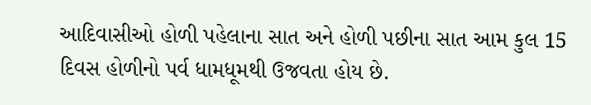આદિવાસીઓ હોળી પહેલાના સાત અને હોળી પછીના સાત આમ કુલ 15 દિવસ હોળીનો પર્વ ધામધૂમથી ઉજવતા હોય છે.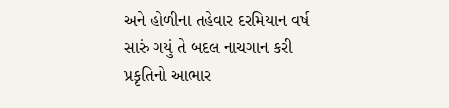અને હોળીના તહેવાર દરમિયાન વર્ષ સારું ગયું તે બદલ નાચગાન કરી પ્રકૃતિનો આભાર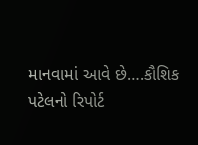માનવામાં આવે છે….કૌશિક પટેલનો રિપોર્ટ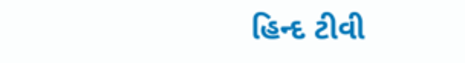હિન્દ ટીવી